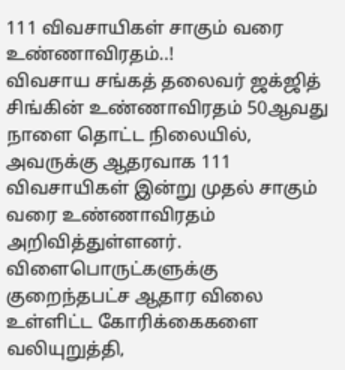111 விவசாயிகள் சாகும் வரை உண்ணாவிரதம்..!
விவசாய சங்கத் தலைவர் ஜக்ஜித் சிங்கின் உண்ணாவிரதம் 50ஆவது நாளை தொட்ட நிலையில், அவருக்கு ஆதரவாக 111 விவசாயிகள் இன்று முதல் சாகும் வரை உண்ணாவிரதம் அறிவித்துள்ளனர்.
விளைபொருட்களுக்கு குறைந்தபட்ச ஆதார விலை உள்ளிட்ட கோரிக்கைகளை வலியுறுத்தி,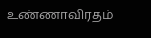உண்ணாவிரதம்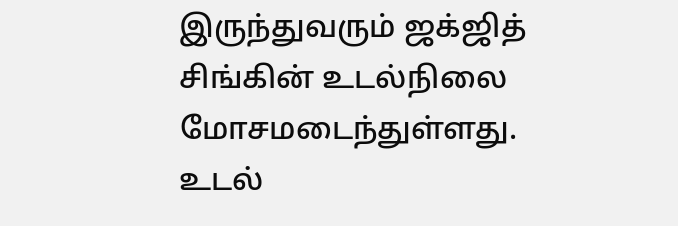இருந்துவரும் ஜக்ஜித் சிங்கின் உடல்நிலை மோசமடைந்துள்ளது. உடல்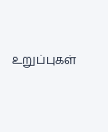உறுப்புகள்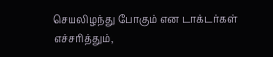செயலிழந்து போகும் என டாக்டர்கள் எச்சரித்தும்,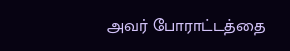அவர் போராட்டத்தை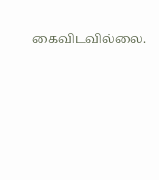கைவிடவில்லை.